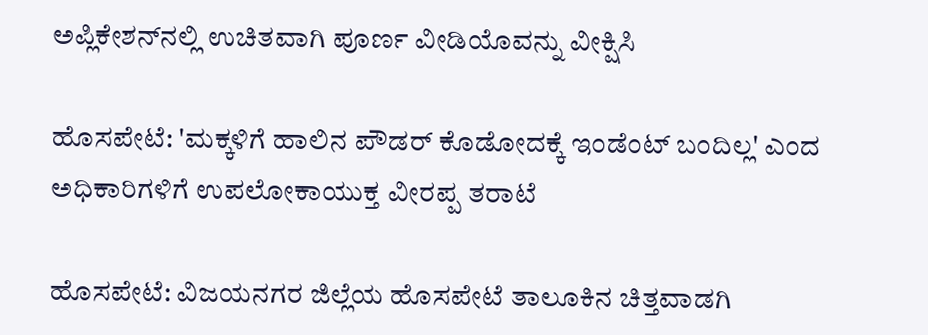ಅಪ್ಲಿಕೇಶನ್‌ನಲ್ಲಿ ಉಚಿತವಾಗಿ ಪೂರ್ಣ ವೀಡಿಯೊವನ್ನು ವೀಕ್ಷಿಸಿ

ಹೊಸಪೇಟೆ: 'ಮಕ್ಕಳಿಗೆ ಹಾಲಿನ ಪೌಡರ್ ಕೊಡೋದಕ್ಕೆ ಇಂಡೆಂಟ್ ಬಂದಿಲ್ಲ' ಎಂದ ಅಧಿಕಾರಿಗಳಿಗೆ ಉಪಲೋಕಾಯುಕ್ತ ವೀರಪ್ಪ ತರಾಟೆ

ಹೊಸಪೇಟೆ: ವಿಜಯನಗರ ಜಿಲ್ಲೆಯ ಹೊಸಪೇಟೆ ತಾಲೂಕಿನ ಚಿತ್ತವಾಡಗಿ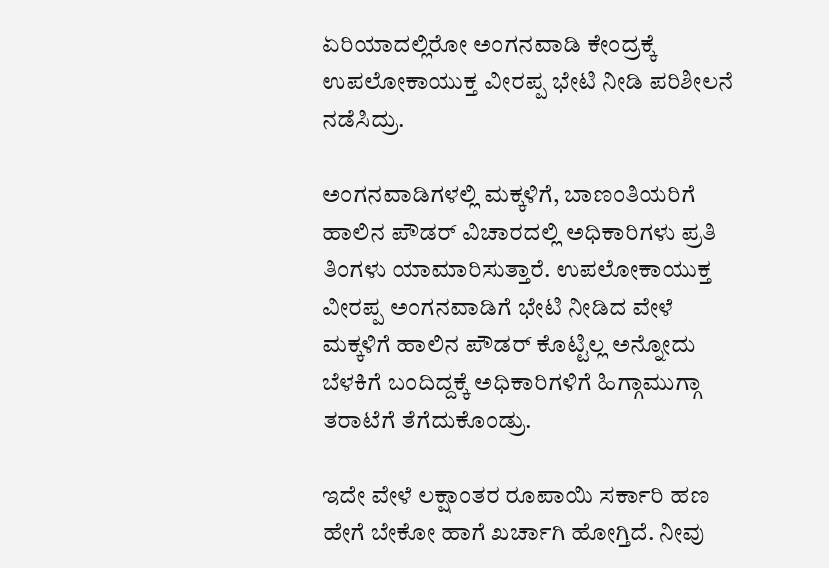ಏರಿಯಾದಲ್ಲಿರೋ ಅಂಗನವಾಡಿ ಕೇಂದ್ರಕ್ಕೆ ಉಪಲೋಕಾಯುಕ್ತ ವೀರಪ್ಪ ಭೇಟಿ ನೀಡಿ ಪರಿಶೀಲನೆ ನಡೆಸಿದ್ರು.

ಅಂಗನವಾಡಿಗಳಲ್ಲಿ ಮಕ್ಕಳಿಗೆ, ಬಾಣಂತಿಯರಿಗೆ ಹಾಲಿನ ಪೌಡರ್ ವಿಚಾರದಲ್ಲಿ ಅಧಿಕಾರಿಗಳು ಪ್ರತಿ ತಿಂಗಳು ಯಾಮಾರಿಸುತ್ತಾರೆ. ಉಪಲೋಕಾಯುಕ್ತ ವೀರಪ್ಪ ಅಂಗನವಾಡಿಗೆ ಭೇಟಿ ನೀಡಿದ ವೇಳೆ ಮಕ್ಕಳಿಗೆ ಹಾಲಿನ ಪೌಡರ್ ಕೊಟ್ಟಿಲ್ಲ ಅನ್ನೋದು ಬೆಳಕಿಗೆ ಬಂದಿದ್ದಕ್ಕೆ ಅಧಿಕಾರಿಗಳಿಗೆ ಹಿಗ್ಗಾಮುಗ್ಗಾ ತರಾಟೆಗೆ ತೆಗೆದುಕೊಂಡ್ರು.

ಇದೇ ವೇಳೆ ಲಕ್ಷಾಂತರ ರೂಪಾಯಿ ಸರ್ಕಾರಿ ಹಣ ಹೇಗೆ ಬೇಕೋ ಹಾಗೆ ಖರ್ಚಾಗಿ ಹೋಗ್ತಿದೆ. ನೀವು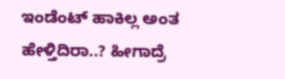ಇಂಡೆಂಟ್ ಹಾಕಿಲ್ಲ ಅಂತ ಹೇಳ್ತಿದಿರಾ..? ಹೀಗಾದ್ರೆ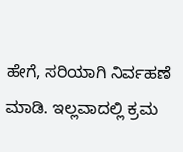ಹೇಗೆ, ಸರಿಯಾಗಿ ನಿರ್ವಹಣೆ ಮಾಡಿ. ಇಲ್ಲವಾದಲ್ಲಿ ಕ್ರಮ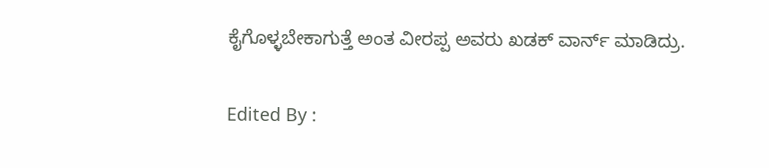ಕೈಗೊಳ್ಳಬೇಕಾಗುತ್ತೆ ಅಂತ ವೀರಪ್ಪ ಅವರು ಖಡಕ್ ವಾರ್ನ್ ಮಾಡಿದ್ರು.

Edited By :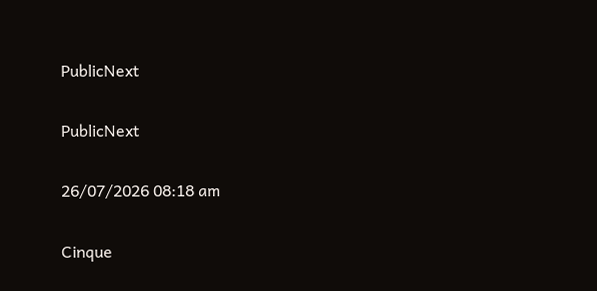PublicNext

PublicNext

26/07/2026 08:18 am

Cinque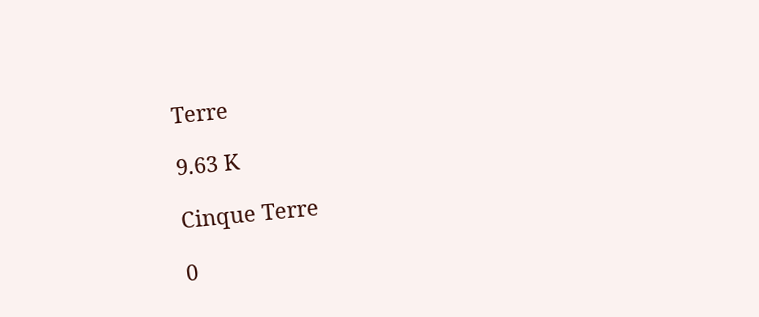Terre

9.63 K

Cinque Terre

0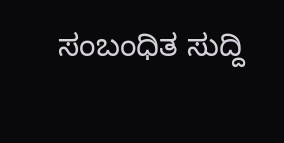ಸಂಬಂಧಿತ ಸುದ್ದಿ